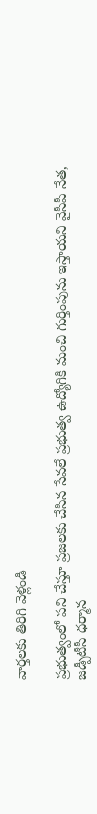వార్తలకు తిరిగి వెళ్లండి

ప్రభుత్వంలో పని చేస్తూ ప్రజలకు చేసిన సేవలే ప్రభుత్వ ఉద్యోగికి మంచి గుర్తింపును ఇస్తాయని వైసీపీ నేత, జడ్పీటీసీ ధర్మాన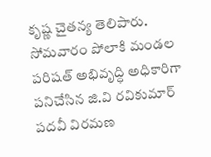కృష్ణ చైతన్య తెలిపారు.
సోమవారం పోలాకి మండల పరిషత్ అభివృద్ధి అధికారిగా పనిచేసిన జి.వి రవికుమార్ పదవీ విరమణ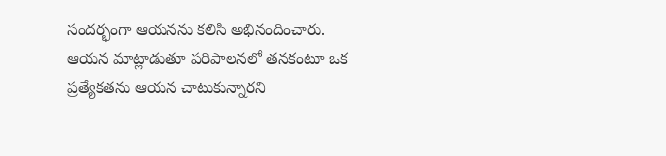సందర్భంగా ఆయనను కలిసి అభినందించారు. ఆయన మాట్లాడుతూ పరిపాలనలో తనకంటూ ఒక ప్రత్యేకతను ఆయన చాటుకున్నారని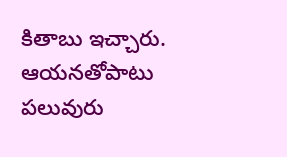కితాబు ఇచ్చారు. ఆయనతోపాటు పలువురు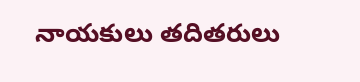నాయకులు తదితరులు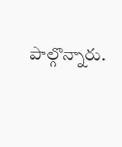పాల్గొన్నారు.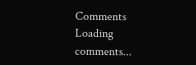Comments
Loading comments...